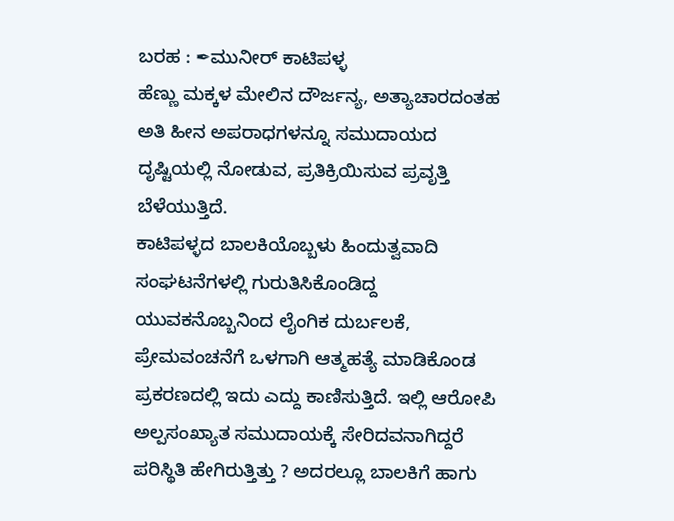ಬರಹ : ✒ಮುನೀರ್ ಕಾಟಿಪಳ್ಳ
ಹೆಣ್ಣು ಮಕ್ಕಳ ಮೇಲಿನ ದೌರ್ಜನ್ಯ, ಅತ್ಯಾಚಾರದಂತಹ ಅತಿ ಹೀನ ಅಪರಾಧಗಳನ್ನೂ ಸಮುದಾಯದ ದೃಷ್ಟಿಯಲ್ಲಿ ನೋಡುವ, ಪ್ರತಿಕ್ರಿಯಿಸುವ ಪ್ರವೃತ್ತಿ ಬೆಳೆಯುತ್ತಿದೆ.
ಕಾಟಿಪಳ್ಳದ ಬಾಲಕಿಯೊಬ್ಬಳು ಹಿಂದುತ್ವವಾದಿ ಸಂಘಟನೆಗಳಲ್ಲಿ ಗುರುತಿಸಿಕೊಂಡಿದ್ದ ಯುವಕನೊಬ್ಬನಿಂದ ಲೈಂಗಿಕ ದುರ್ಬಲಕೆ, ಪ್ರೇಮವಂಚನೆಗೆ ಒಳಗಾಗಿ ಆತ್ಮಹತ್ಯೆ ಮಾಡಿಕೊಂಡ ಪ್ರಕರಣದಲ್ಲಿ ಇದು ಎದ್ದು ಕಾಣಿಸುತ್ತಿದೆ. ಇಲ್ಲಿ ಆರೋಪಿ ಅಲ್ಪಸಂಖ್ಯಾತ ಸಮುದಾಯಕ್ಕೆ ಸೇರಿದವನಾಗಿದ್ದರೆ ಪರಿಸ್ಥಿತಿ ಹೇಗಿರುತ್ತಿತ್ತು ? ಅದರಲ್ಲೂ ಬಾಲಕಿಗೆ ಹಾಗು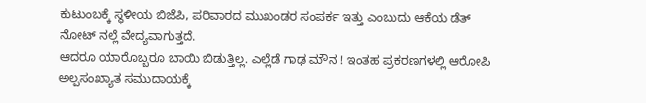ಕುಟುಂಬಕ್ಕೆ ಸ್ಥಳೀಯ ಬಿಜೆಪಿ, ಪರಿವಾರದ ಮುಖಂಡರ ಸಂಪರ್ಕ ಇತ್ತು ಎಂಬುದು ಆಕೆಯ ಡೆತ್ ನೋಟ್ ನಲ್ಲೆ ವೇದ್ಯವಾಗುತ್ತದೆ.
ಆದರೂ ಯಾರೊಬ್ಬರೂ ಬಾಯಿ ಬಿಡುತ್ತಿಲ್ಲ. ಎಲ್ಲೆಡೆ ಗಾಢ ಮೌನ ! ಇಂತಹ ಪ್ರಕರಣಗಳಲ್ಲಿ ಆರೋಪಿ ಅಲ್ಪಸಂಖ್ಯಾತ ಸಮುದಾಯಕ್ಕೆ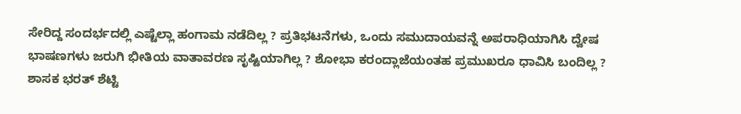ಸೇರಿದ್ದ ಸಂದರ್ಭದಲ್ಲಿ ಎಷ್ಟೆಲ್ಲಾ ಹಂಗಾಮ ನಡೆದಿಲ್ಲ ? ಪ್ರತಿಭಟನೆಗಳು, ಒಂದು ಸಮುದಾಯವನ್ನೆ ಅಪರಾಧಿಯಾಗಿಸಿ ದ್ವೇಷ ಭಾಷಣಗಳು ಜರುಗಿ ಭೀತಿಯ ವಾತಾವರಣ ಸೃಷ್ಟಿಯಾಗಿಲ್ಲ ? ಶೋಭಾ ಕರಂದ್ಲಾಜೆಯಂತಹ ಪ್ರಮುಖರೂ ಧಾವಿಸಿ ಬಂದಿಲ್ಲ ? ಶಾಸಕ ಭರತ್ ಶೆಟ್ಟಿ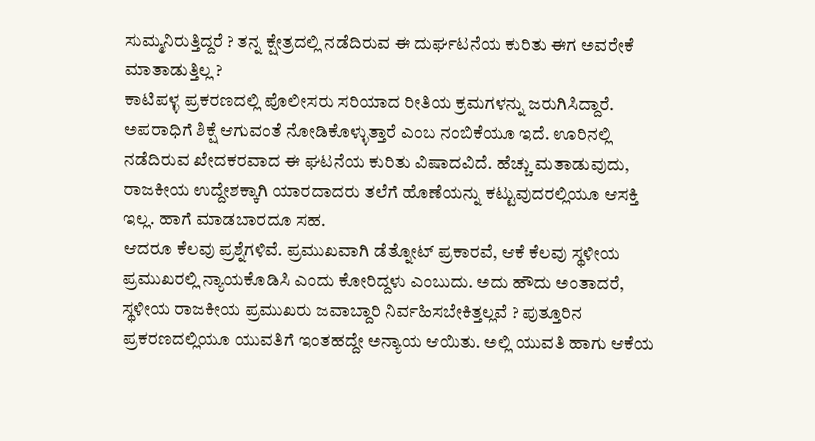ಸುಮ್ಮನಿರುತ್ತಿದ್ದರೆ ? ತನ್ನ ಕ್ಷೇತ್ರದಲ್ಲಿ ನಡೆದಿರುವ ಈ ದುರ್ಘಟನೆಯ ಕುರಿತು ಈಗ ಅವರೇಕೆ ಮಾತಾಡುತ್ತಿಲ್ಲ ?
ಕಾಟಿಪಳ್ಳ ಪ್ರಕರಣದಲ್ಲಿ ಪೊಲೀಸರು ಸರಿಯಾದ ರೀತಿಯ ಕ್ರಮಗಳನ್ನು ಜರುಗಿಸಿದ್ದಾರೆ. ಅಪರಾಧಿಗೆ ಶಿಕ್ಷೆ ಆಗುವಂತೆ ನೋಡಿಕೊಳ್ಳುತ್ತಾರೆ ಎಂಬ ನಂಬಿಕೆಯೂ ಇದೆ. ಊರಿನಲ್ಲಿ ನಡೆದಿರುವ ಖೇದಕರವಾದ ಈ ಘಟನೆಯ ಕುರಿತು ವಿಷಾದವಿದೆ. ಹೆಚ್ಚು ಮತಾಡುವುದು, ರಾಜಕೀಯ ಉದ್ದೇಶಕ್ಕಾಗಿ ಯಾರದಾದರು ತಲೆಗೆ ಹೊಣೆಯನ್ನು ಕಟ್ಟುವುದರಲ್ಲಿಯೂ ಆಸಕ್ತಿ ಇಲ್ಲ. ಹಾಗೆ ಮಾಡಬಾರದೂ ಸಹ.
ಆದರೂ ಕೆಲವು ಪ್ರಶ್ನೆಗಳಿವೆ. ಪ್ರಮುಖವಾಗಿ ಡೆತ್ನೋಟ್ ಪ್ರಕಾರವೆ, ಆಕೆ ಕೆಲವು ಸ್ಥಳೀಯ ಪ್ರಮುಖರಲ್ಲಿ ನ್ಯಾಯಕೊಡಿಸಿ ಎಂದು ಕೋರಿದ್ದಳು ಎಂಬುದು. ಅದು ಹೌದು ಅಂತಾದರೆ, ಸ್ಥಳೀಯ ರಾಜಕೀಯ ಪ್ರಮುಖರು ಜವಾಬ್ದಾರಿ ನಿರ್ವಹಿಸಬೇಕಿತ್ತಲ್ಲವೆ ? ಪುತ್ತೂರಿನ ಪ್ರಕರಣದಲ್ಲಿಯೂ ಯುವತಿಗೆ ಇಂತಹದ್ದೇ ಅನ್ಯಾಯ ಆಯಿತು. ಅಲ್ಲಿ ಯುವತಿ ಹಾಗು ಆಕೆಯ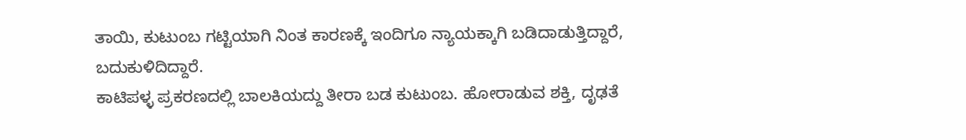ತಾಯಿ, ಕುಟುಂಬ ಗಟ್ಟಿಯಾಗಿ ನಿಂತ ಕಾರಣಕ್ಕೆ ಇಂದಿಗೂ ನ್ಯಾಯಕ್ಕಾಗಿ ಬಡಿದಾಡುತ್ತಿದ್ದಾರೆ, ಬದುಕುಳಿದಿದ್ದಾರೆ.
ಕಾಟಿಪಳ್ಳ ಪ್ರಕರಣದಲ್ಲಿ ಬಾಲಕಿಯದ್ದು ತೀರಾ ಬಡ ಕುಟುಂಬ. ಹೋರಾಡುವ ಶಕ್ತಿ, ದೃಢತೆ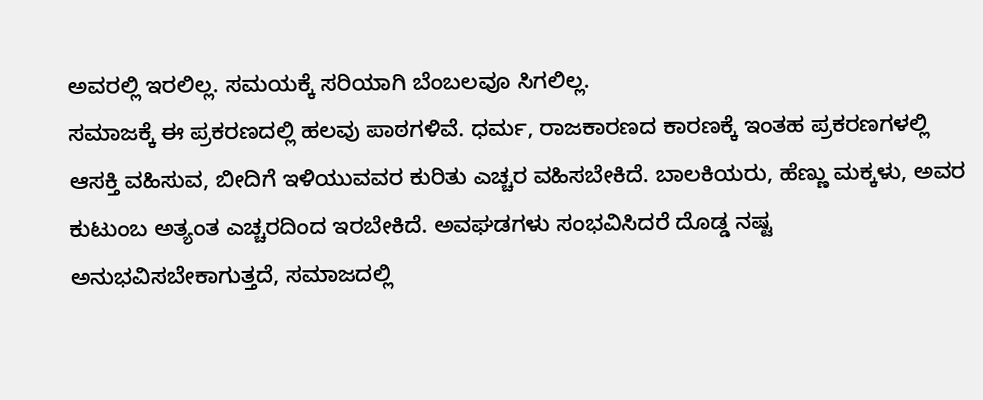ಅವರಲ್ಲಿ ಇರಲಿಲ್ಲ. ಸಮಯಕ್ಕೆ ಸರಿಯಾಗಿ ಬೆಂಬಲವೂ ಸಿಗಲಿಲ್ಲ.
ಸಮಾಜಕ್ಕೆ ಈ ಪ್ರಕರಣದಲ್ಲಿ ಹಲವು ಪಾಠಗಳಿವೆ. ಧರ್ಮ, ರಾಜಕಾರಣದ ಕಾರಣಕ್ಕೆ ಇಂತಹ ಪ್ರಕರಣಗಳಲ್ಲಿ ಆಸಕ್ತಿ ವಹಿಸುವ, ಬೀದಿಗೆ ಇಳಿಯುವವರ ಕುರಿತು ಎಚ್ಚರ ವಹಿಸಬೇಕಿದೆ. ಬಾಲಕಿಯರು, ಹೆಣ್ಣು ಮಕ್ಕಳು, ಅವರ ಕುಟುಂಬ ಅತ್ಯಂತ ಎಚ್ಚರದಿಂದ ಇರಬೇಕಿದೆ. ಅವಘಡಗಳು ಸಂಭವಿಸಿದರೆ ದೊಡ್ಡ ನಷ್ಟ ಅನುಭವಿಸಬೇಕಾಗುತ್ತದೆ, ಸಮಾಜದಲ್ಲಿ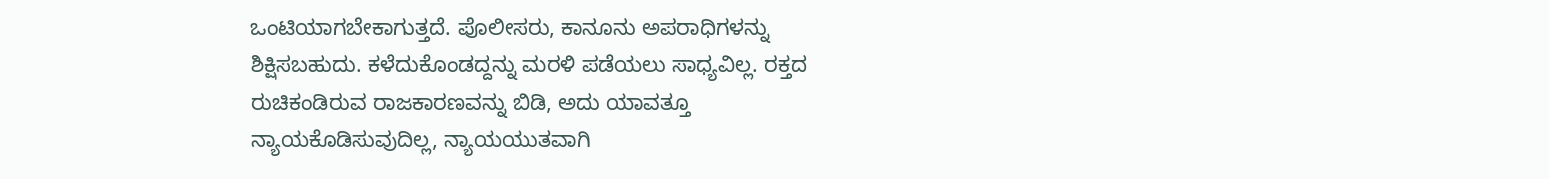ಒಂಟಿಯಾಗಬೇಕಾಗುತ್ತದೆ. ಪೊಲೀಸರು, ಕಾನೂನು ಅಪರಾಧಿಗಳನ್ನು ಶಿಕ್ಷಿಸಬಹುದು. ಕಳೆದುಕೊಂಡದ್ದನ್ನು ಮರಳಿ ಪಡೆಯಲು ಸಾಧ್ಯವಿಲ್ಲ. ರಕ್ತದ ರುಚಿಕಂಡಿರುವ ರಾಜಕಾರಣವನ್ನು ಬಿಡಿ, ಅದು ಯಾವತ್ತೂ ನ್ಯಾಯಕೊಡಿಸುವುದಿಲ್ಲ, ನ್ಯಾಯಯುತವಾಗಿ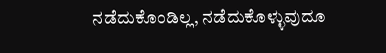ನಡೆದುಕೊಂಡಿಲ್ಲ, ನಡೆದುಕೊಳ್ಳುವುದೂ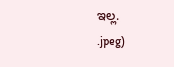ಇಲ್ಲ.
.jpeg)